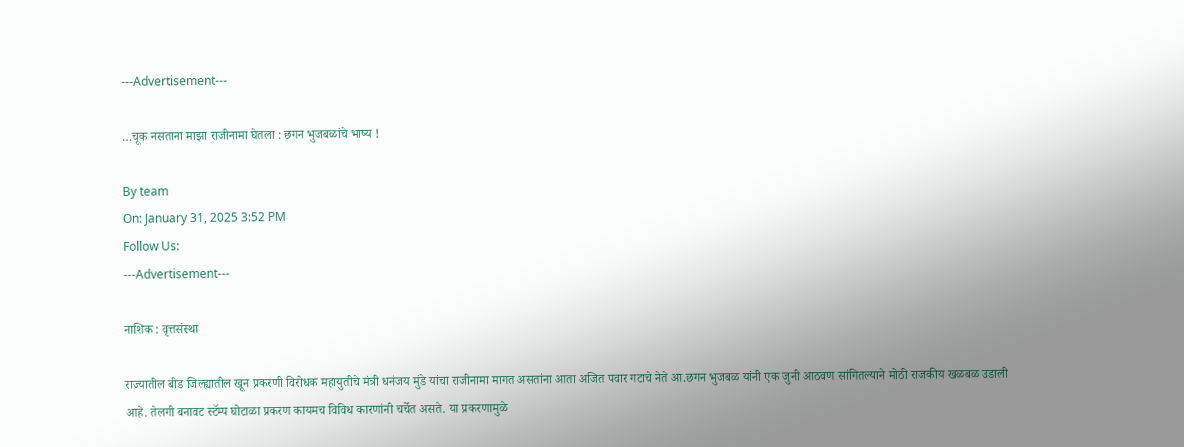---Advertisement---

…चूक नसताना माझा राजीनामा घेतला : छगन भुजबळांचे भाष्य !

By team
On: January 31, 2025 3:52 PM
Follow Us:
---Advertisement---

नाशिक : वृत्तसंस्था

राज्यातील बीड जिल्ह्यातील खून प्रकरणी विरोधक महायुतीचे मंत्री धनंजय मुंडे यांचा राजीनामा मागत असतांना आता अजित पवार गटाचे नेते आ.छगन भुजबळ यांनी एक जुनी आठवण सांगितल्याने मोठी राजकीय खळबळ उडाली आहे. तेलगी बनावट स्टॅम्प घोटाळा प्रकरण कायमच विविध कारणांनी चर्चेत असते. या प्रकरणामुळे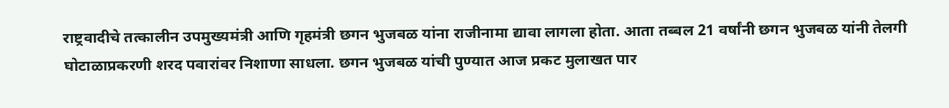राष्ट्रवादीचे तत्कालीन उपमुख्यमंत्री आणि गृहमंत्री छगन भुजबळ यांना राजीनामा द्यावा लागला होता. आता तब्बल 21 वर्षांनी छगन भुजबळ यांनी तेलगी घोटाळाप्रकरणी शरद पवारांवर निशाणा साधला. छगन भुजबळ यांची पुण्यात आज प्रकट मुलाखत पार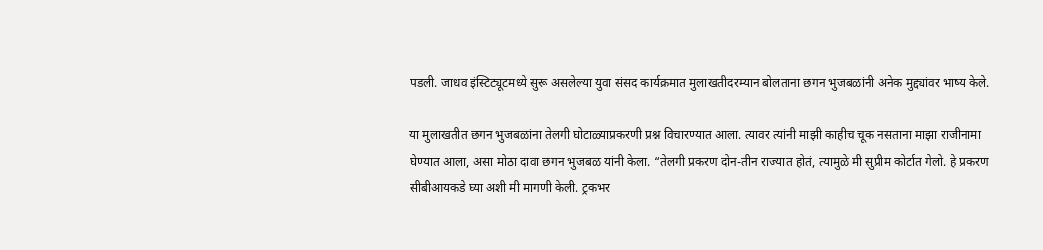पडली. जाधव इंस्टिट्यूटमध्ये सुरू असलेल्या युवा संसद कार्यक्रमात मुलाखतीदरम्यान बोलताना छगन भुजबळांनी अनेक मुद्द्यांवर भाष्य केले.

या मुलाखतीत छगन भुजबळांना तेलगी घोटाळ्याप्रकरणी प्रश्न विचारण्यात आला. त्यावर त्यांनी माझी काहीच चूक नसताना माझा राजीनामा घेण्यात आला, असा मोठा दावा छगन भुजबळ यांनी केला. “तेलगी प्रकरण दोन-तीन राज्यात होतं, त्यामुळे मी सुप्रीम कोर्टात गेलो. हे प्रकरण सीबीआयकडे घ्या अशी मी मागणी केली. ट्रकभर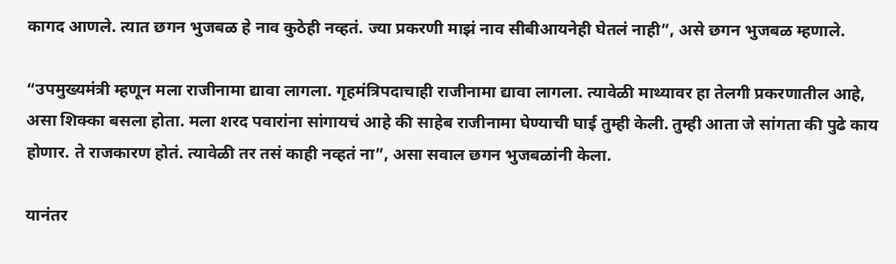कागद आणले. त्यात छगन भुजबळ हे नाव कुठेही नव्हतं. ज्या प्रकरणी माझं नाव सीबीआयनेही घेतलं नाही”, असे छगन भुजबळ म्हणाले.

“उपमुख्यमंत्री म्हणून मला राजीनामा द्यावा लागला. गृहमंत्रिपदाचाही राजीनामा द्यावा लागला. त्यावेळी माथ्यावर हा तेलगी प्रकरणातील आहे, असा शिक्का बसला होता. मला शरद पवारांना सांगायचं आहे की साहेब राजीनामा घेण्याची घाई तुम्ही केली. तुम्ही आता जे सांगता की पुढे काय होणार. ते राजकारण होतं. त्यावेळी तर तसं काही नव्हतं ना”, असा सवाल छगन भुजबळांनी केला.

यानंतर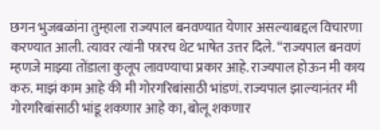छगन भुजबळांना तुम्हाला राज्यपाल बनवण्यात येणार असल्याबद्दल विचारणा करण्यात आली. त्यावर त्यांनी फारच थेट भाषेत उत्तर दिले. “राज्यपाल बनवणं म्हणजे माझ्या तोंडाला कुलूप लावण्याचा प्रकार आहे. राज्यपाल होऊन मी काय करु. माझं काम आहे की मी गोरगरिबांसाठी भांडणं. राज्यपाल झाल्यानंतर मी गोरगरिबांसाठी भांडू शकणार आहे का, बोलू शकणार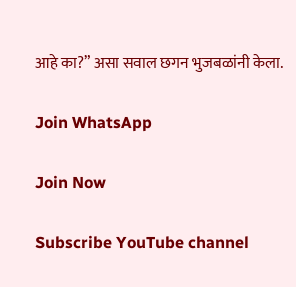आहे का?” असा सवाल छगन भुजबळांनी केला.

Join WhatsApp

Join Now

Subscribe YouTube channel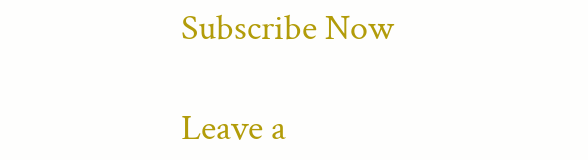Subscribe Now

Leave a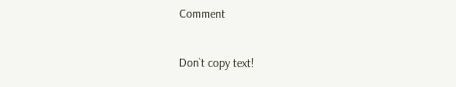Comment

Don`t copy text!